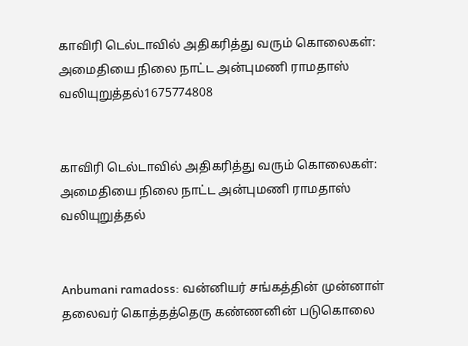காவிரி டெல்டாவில் அதிகரித்து வரும் கொலைகள்: அமைதியை நிலை நாட்ட அன்புமணி ராமதாஸ் வலியுறுத்தல்1675774808


காவிரி டெல்டாவில் அதிகரித்து வரும் கொலைகள்: அமைதியை நிலை நாட்ட அன்புமணி ராமதாஸ் வலியுறுத்தல்


Anbumani ramadoss: வன்னியர் சங்கத்தின் முன்னாள் தலைவர் கொத்தத்தெரு கண்ணனின் படுகொலை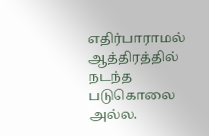எதிர்பாராமல் ஆத்திரத்தில் நடந்த படுகொலை அல்ல.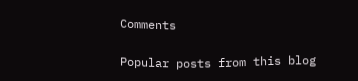Comments

Popular posts from this blog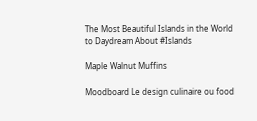The Most Beautiful Islands in the World to Daydream About #Islands

Maple Walnut Muffins

Moodboard Le design culinaire ou food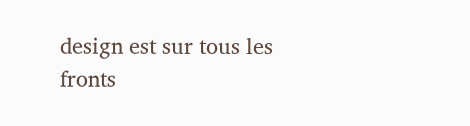design est sur tous les fronts